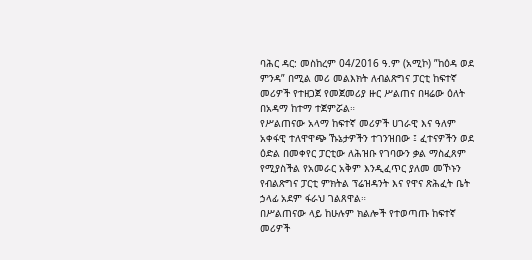ባሕር ዳር: መስከረም 04/2016 ዓ.ም (አሚኮ) ”ከዕዳ ወደ ምንዳ” በሚል መሪ መልእክት ለብልጽግና ፓርቲ ከፍተኛ መሪዎች የተዘጋጀ የመጀመሪያ ዙር ሥልጠና በዛሬው ዕለት በአዳማ ከተማ ተጀምሯል።
የሥልጠናው አላማ ከፍተኛ መሪዎች ሀገራዊ እና ዓለም አቀፋዊ ተለዋዋጭ ኹኔታዎችን ተገንዝበው ፤ ፈተናዎችን ወደ ዕድል በመቀየር ፓርቲው ለሕዝቡ የገባውን ቃል ማስፈጸም የሚያስችል የአመራር አቅም እንዲፈጥር ያለመ መኾኑን የብልጽግና ፓርቲ ምክትል ፕሬዝዳንት እና የዋና ጽሕፈት ቤት ኃላፊ አደም ፋራህ ገልጸዋል።
በሥልጠናው ላይ ከሁሉም ክልሎች የተወጣጡ ከፍተኛ መሪዎች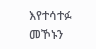እየተሳተፉ መኾኑን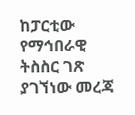ከፓርቲው የማኅበራዊ ትስስር ገጽ ያገኘነው መረጃ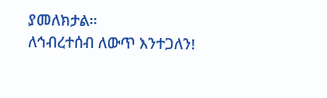ያመለክታል።
ለኅብረተሰብ ለውጥ እንተጋለን!